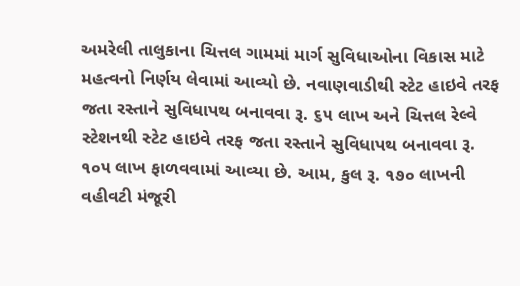અમરેલી તાલુકાના ચિત્તલ ગામમાં માર્ગ સુવિધાઓના વિકાસ માટે મહત્વનો નિર્ણય લેવામાં આવ્યો છે. નવાણવાડીથી સ્ટેટ હાઇવે તરફ જતા રસ્તાને સુવિધાપથ બનાવવા રૂ. ૬૫ લાખ અને ચિત્તલ રેલ્વે સ્ટેશનથી સ્ટેટ હાઇવે તરફ જતા રસ્તાને સુવિધાપથ બનાવવા રૂ. ૧૦૫ લાખ ફાળવવામાં આવ્યા છે. આમ, કુલ રૂ. ૧૭૦ લાખની વહીવટી મંજૂરી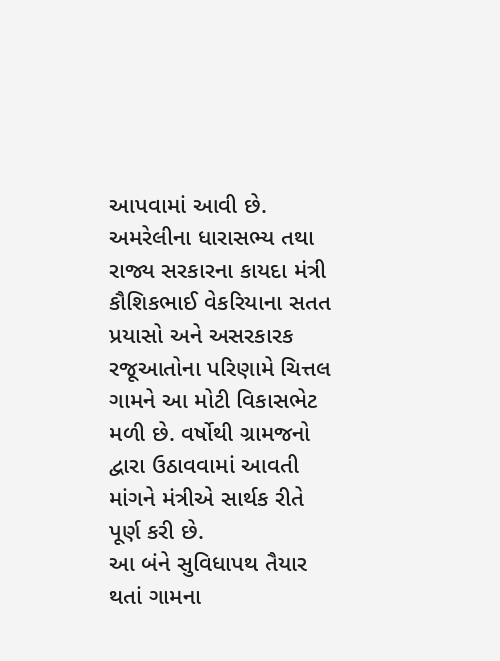આપવામાં આવી છે.
અમરેલીના ધારાસભ્ય તથા રાજ્ય સરકારના કાયદા મંત્રી કૌશિકભાઈ વેકરિયાના સતત પ્રયાસો અને અસરકારક રજૂઆતોના પરિણામે ચિત્તલ ગામને આ મોટી વિકાસભેટ મળી છે. વર્ષોથી ગ્રામજનો દ્વારા ઉઠાવવામાં આવતી માંગને મંત્રીએ સાર્થક રીતે પૂર્ણ કરી છે.
આ બંને સુવિધાપથ તૈયાર થતાં ગામના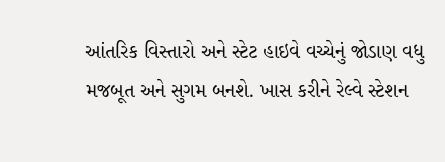આંતરિક વિસ્તારો અને સ્ટેટ હાઇવે વચ્ચેનું જોડાણ વધુ મજબૂત અને સુગમ બનશે. ખાસ કરીને રેલ્વે સ્ટેશન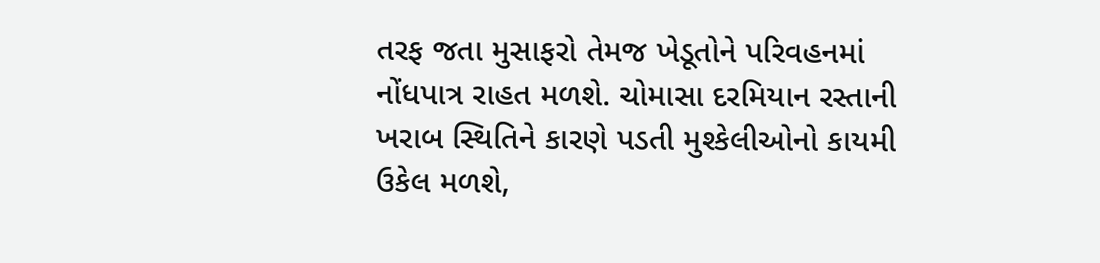તરફ જતા મુસાફરો તેમજ ખેડૂતોને પરિવહનમાં નોંધપાત્ર રાહત મળશે. ચોમાસા દરમિયાન રસ્તાની ખરાબ સ્થિતિને કારણે પડતી મુશ્કેલીઓનો કાયમી ઉકેલ મળશે,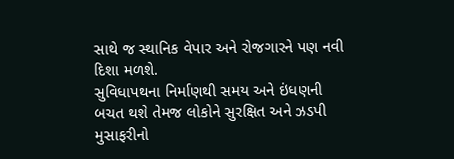સાથે જ સ્થાનિક વેપાર અને રોજગારને પણ નવી દિશા મળશે.
સુવિધાપથના નિર્માણથી સમય અને ઇંધણની બચત થશે તેમજ લોકોને સુરક્ષિત અને ઝડપી મુસાફરીનો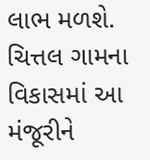લાભ મળશે. ચિત્તલ ગામના વિકાસમાં આ મંજૂરીને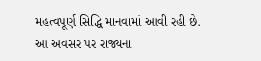મહત્વપૂર્ણ સિદ્ધિ માનવામાં આવી રહી છે.
આ અવસર પર રાજ્યના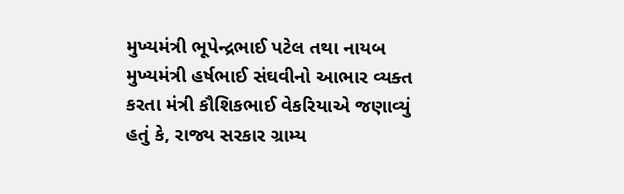મુખ્યમંત્રી ભૂપેન્દ્રભાઈ પટેલ તથા નાયબ મુખ્યમંત્રી હર્ષભાઈ સંઘવીનો આભાર વ્યક્ત કરતા મંત્રી કૌશિકભાઈ વેકરિયાએ જણાવ્યું હતું કે, રાજ્ય સરકાર ગ્રામ્ય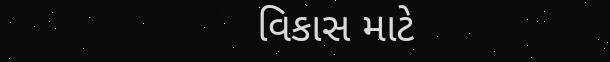વિકાસ માટે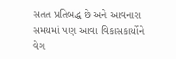સતત પ્રતિબદ્ધ છે અને આવનારા સમયમાં પણ આવા વિકાસકાર્યોને વેગ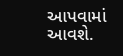આપવામાં આવશે.